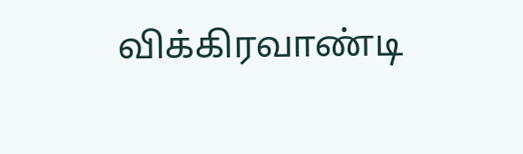விக்கிரவாண்டி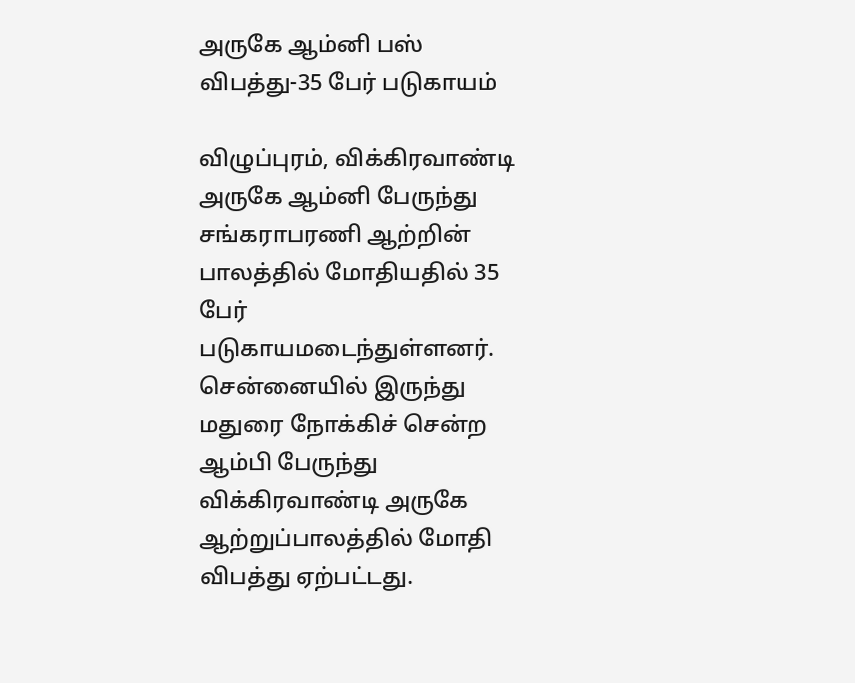அருகே ஆம்னி பஸ் விபத்து-35 பேர் படுகாயம்

விழுப்புரம், விக்கிரவாண்டி அருகே ஆம்னி பேருந்து சங்கராபரணி ஆற்றின் பாலத்தில் மோதியதில் 35 பேர் படுகாயமடைந்துள்ளனர். சென்னையில் இருந்து மதுரை நோக்கிச் சென்ற ஆம்பி பேருந்து விக்கிரவாண்டி அருகே ஆற்றுப்பாலத்தில் மோதி விபத்து ஏற்பட்டது.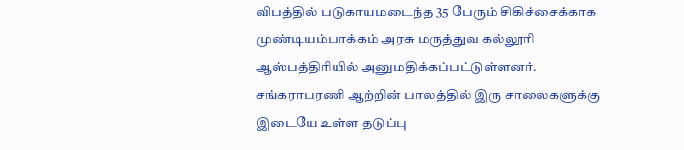விபத்தில் படுகாயமடைந்த 35 பேரும் சிகிச்சைக்காக முண்டியம்பாக்கம் அரசு மருத்துவ கல்லூரி ஆஸ்பத்திரியில் அனுமதிக்கப்பட்டுள்ளனர். சங்கராபரணி ஆற்றின் பாலத்தில் இரு சாலைகளுக்கு இடையே உள்ள தடுப்பு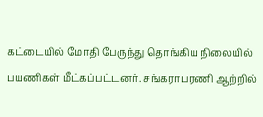கட்டையில் மோதி பேருந்து தொங்கிய நிலையில் பயணிகள் மீட்கப்பட்டனர். சங்கராபரணி ஆற்றில்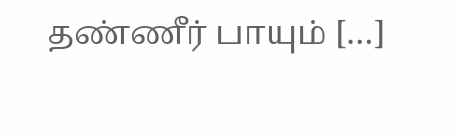தண்ணீர் பாயும் […]